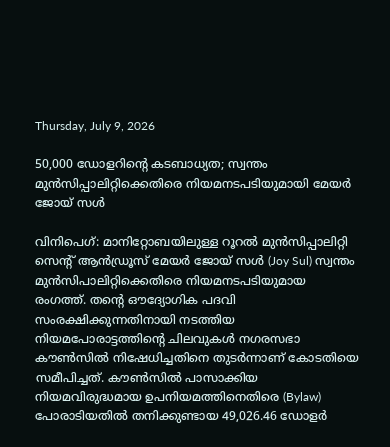Thursday, July 9, 2026

50,000 ഡോളറിന്റെ കടബാധ്യത; സ്വന്തം മുന്‍സിപ്പാലിറ്റിക്കെതിരെ നിയമനടപടിയുമായി മേയര്‍ ജോയ് സള്‍

വിനിപെഗ്: മാനിറ്റോബയിലുള്ള റൂറല്‍ മുന്‍സിപ്പാലിറ്റി സെന്റ് ആന്‍ഡ്രൂസ് മേയര്‍ ജോയ് സള്‍ (Joy Sul) സ്വന്തം മുന്‍സിപാലിറ്റിക്കെതിരെ നിയമനടപടിയുമായ രംഗത്ത്. തന്റെ ഔദ്യോഗിക പദവി സംരക്ഷിക്കുന്നതിനായി നടത്തിയ നിയമപോരാട്ടത്തിന്റെ ചിലവുകള്‍ നഗരസഭാ കൗണ്‍സില്‍ നിഷേധിച്ചതിനെ തുടര്‍ന്നാണ് കോടതിയെ സമീപിച്ചത്. കൗണ്‍സില്‍ പാസാക്കിയ നിയമവിരുദ്ധമായ ഉപനിയമത്തിനെതിരെ (Bylaw) പോരാടിയതില്‍ തനിക്കുണ്ടായ 49,026.46 ഡോളര്‍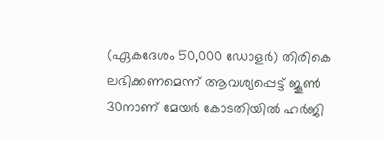(ഏകദേശം 50,000 ഡോളര്‍) തിരികെ ലഭിക്കണമെന്ന് ആവശ്യപ്പെട്ട് ജൂണ്‍ 30നാണ് മേയര്‍ കോടതിയില്‍ ഹര്‍ജി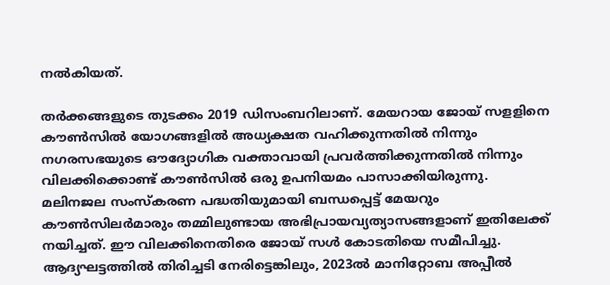നല്‍കിയത്.

തര്‍ക്കങ്ങളുടെ തുടക്കം 2019 ഡിസംബറിലാണ്. മേയറായ ജോയ് സളളിനെ കൗണ്‍സില്‍ യോഗങ്ങളില്‍ അധ്യക്ഷത വഹിക്കുന്നതില്‍ നിന്നും നഗരസഭയുടെ ഔദ്യോഗിക വക്താവായി പ്രവര്‍ത്തിക്കുന്നതില്‍ നിന്നും വിലക്കിക്കൊണ്ട് കൗണ്‍സില്‍ ഒരു ഉപനിയമം പാസാക്കിയിരുന്നു. മലിനജല സംസ്‌കരണ പദ്ധതിയുമായി ബന്ധപ്പെട്ട് മേയറും കൗണ്‍സിലര്‍മാരും തമ്മിലുണ്ടായ അഭിപ്രായവ്യത്യാസങ്ങളാണ് ഇതിലേക്ക് നയിച്ചത്. ഈ വിലക്കിനെതിരെ ജോയ് സള്‍ കോടതിയെ സമീപിച്ചു. ആദ്യഘട്ടത്തില്‍ തിരിച്ചടി നേരിട്ടെങ്കിലും, 2023ല്‍ മാനിറ്റോബ അപ്പീല്‍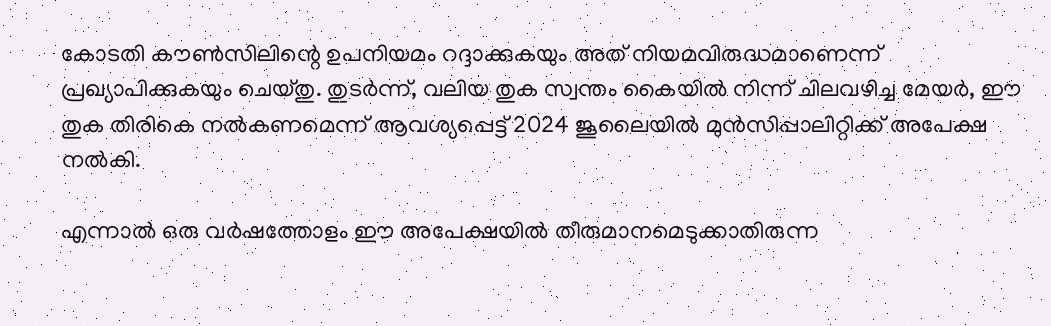കോടതി കൗണ്‍സിലിന്റെ ഉപനിയമം റദ്ദാക്കുകയും അത് നിയമവിരുദ്ധമാണെന്ന് പ്രഖ്യാപിക്കുകയും ചെയ്തു. തുടര്‍ന്ന്, വലിയ തുക സ്വന്തം കൈയില്‍ നിന്ന് ചിലവഴിച്ച മേയര്‍, ഈ തുക തിരികെ നല്‍കണമെന്ന് ആവശ്യപ്പെട്ട് 2024 ജൂലൈയില്‍ മുന്‍സിപ്പാലിറ്റിക്ക് അപേക്ഷ നല്‍കി.

എന്നാല്‍ ഒരു വര്‍ഷത്തോളം ഈ അപേക്ഷയില്‍ തീരുമാനമെടുക്കാതിരുന്ന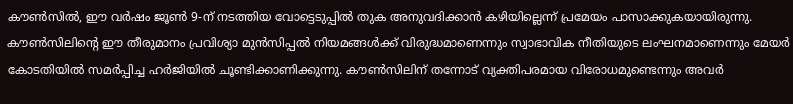കൗണ്‍സില്‍, ഈ വര്‍ഷം ജൂണ്‍ 9-ന് നടത്തിയ വോട്ടെടുപ്പില്‍ തുക അനുവദിക്കാന്‍ കഴിയില്ലെന്ന് പ്രമേയം പാസാക്കുകയായിരുന്നു. കൗണ്‍സിലിന്റെ ഈ തീരുമാനം പ്രവിശ്യാ മുന്‍സിപ്പല്‍ നിയമങ്ങള്‍ക്ക് വിരുദ്ധമാണെന്നും സ്വാഭാവിക നീതിയുടെ ലംഘനമാണെന്നും മേയര്‍ കോടതിയില്‍ സമര്‍പ്പിച്ച ഹര്‍ജിയില്‍ ചൂണ്ടിക്കാണിക്കുന്നു. കൗണ്‍സിലിന് തന്നോട് വ്യക്തിപരമായ വിരോധമുണ്ടെന്നും അവര്‍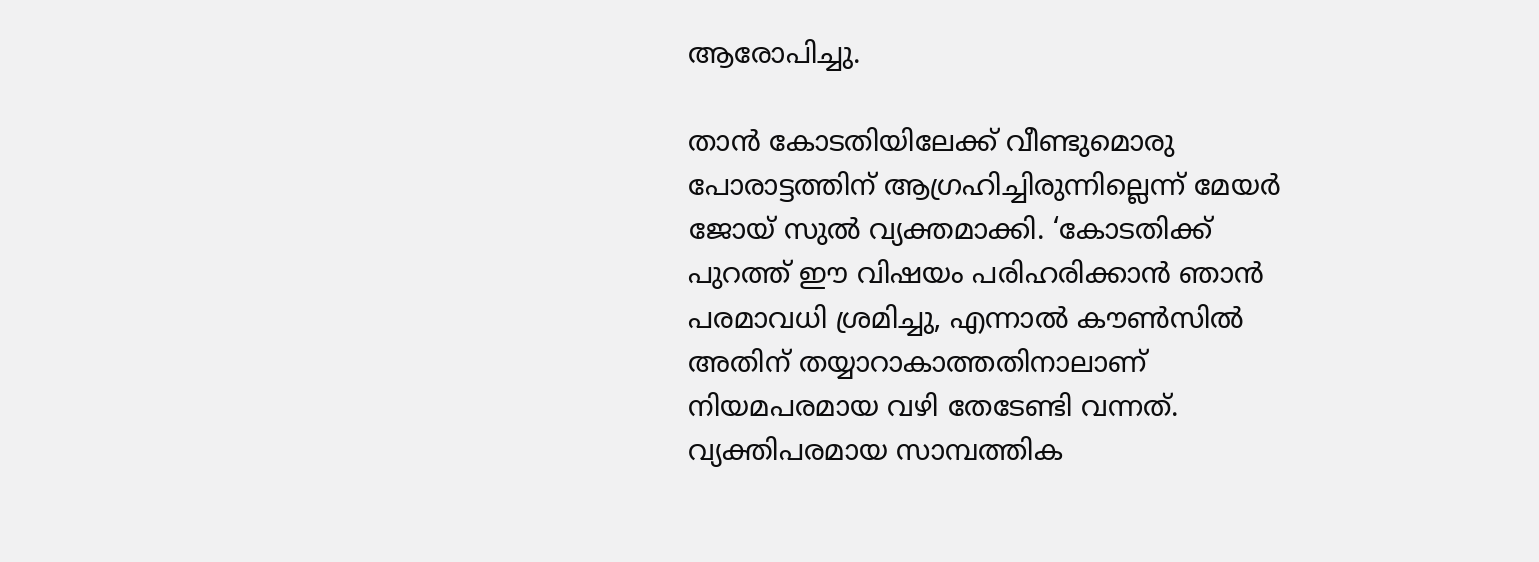ആരോപിച്ചു.

താന്‍ കോടതിയിലേക്ക് വീണ്ടുമൊരു പോരാട്ടത്തിന് ആഗ്രഹിച്ചിരുന്നില്ലെന്ന് മേയര്‍ ജോയ് സുല്‍ വ്യക്തമാക്കി. ‘കോടതിക്ക് പുറത്ത് ഈ വിഷയം പരിഹരിക്കാന്‍ ഞാന്‍ പരമാവധി ശ്രമിച്ചു, എന്നാല്‍ കൗണ്‍സില്‍ അതിന് തയ്യാറാകാത്തതിനാലാണ് നിയമപരമായ വഴി തേടേണ്ടി വന്നത്. വ്യക്തിപരമായ സാമ്പത്തിക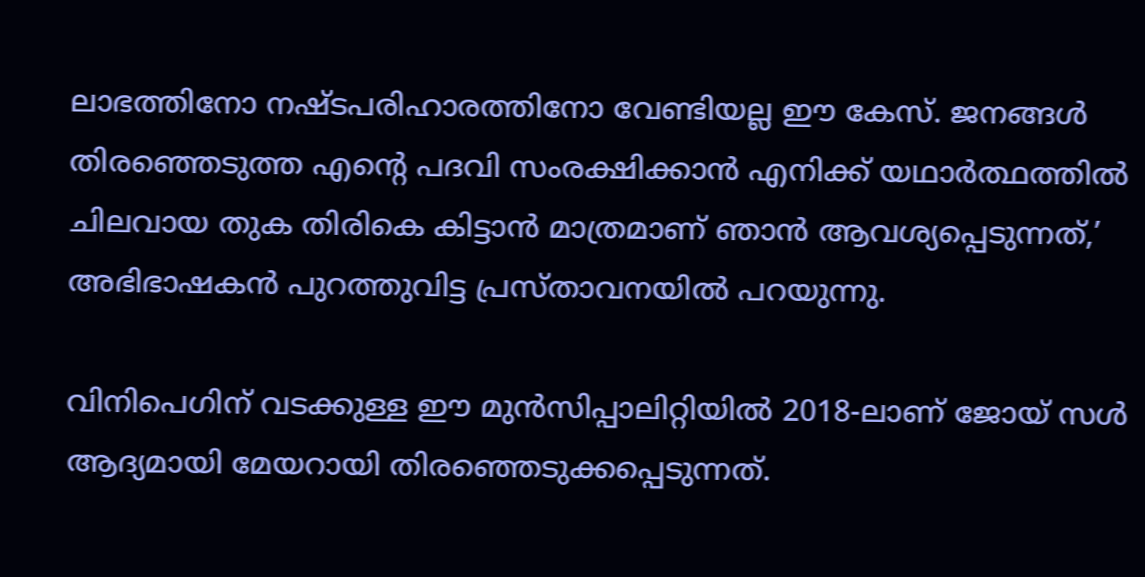ലാഭത്തിനോ നഷ്ടപരിഹാരത്തിനോ വേണ്ടിയല്ല ഈ കേസ്. ജനങ്ങള്‍ തിരഞ്ഞെടുത്ത എന്റെ പദവി സംരക്ഷിക്കാന്‍ എനിക്ക് യഥാര്‍ത്ഥത്തില്‍ ചിലവായ തുക തിരികെ കിട്ടാന്‍ മാത്രമാണ് ഞാന്‍ ആവശ്യപ്പെടുന്നത്,’ അഭിഭാഷകന്‍ പുറത്തുവിട്ട പ്രസ്താവനയില്‍ പറയുന്നു.

വിനിപെഗിന് വടക്കുള്ള ഈ മുന്‍സിപ്പാലിറ്റിയില്‍ 2018-ലാണ് ജോയ് സള്‍ ആദ്യമായി മേയറായി തിരഞ്ഞെടുക്കപ്പെടുന്നത്.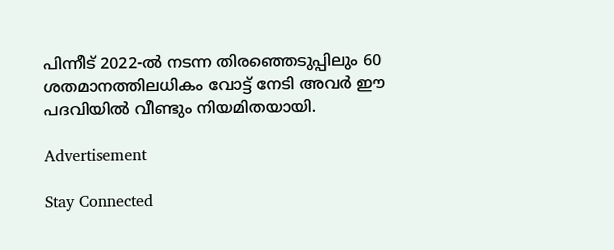പിന്നീട് 2022-ല്‍ നടന്ന തിരഞ്ഞെടുപ്പിലും 60 ശതമാനത്തിലധികം വോട്ട് നേടി അവര്‍ ഈ പദവിയില്‍ വീണ്ടും നിയമിതയായി.

Advertisement

Stay Connected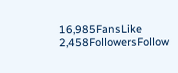16,985FansLike
2,458FollowersFollow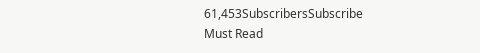61,453SubscribersSubscribe
Must Read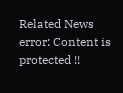Related News
error: Content is protected !!